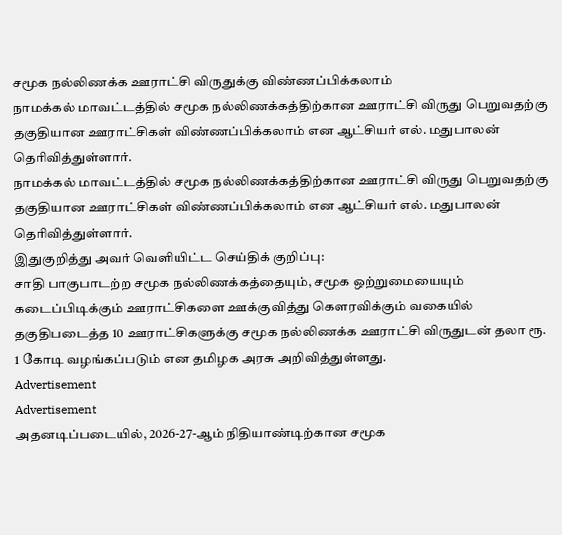சமூக நல்லிணக்க ஊராட்சி விருதுக்கு விண்ணப்பிக்கலாம்
நாமக்கல் மாவட்டத்தில் சமூக நல்லிணக்கத்திற்கான ஊராட்சி விருது பெறுவதற்கு தகுதியான ஊராட்சிகள் விண்ணப்பிக்கலாம் என ஆட்சியர் எல். மதுபாலன் தெரிவித்துள்ளார்.
நாமக்கல் மாவட்டத்தில் சமூக நல்லிணக்கத்திற்கான ஊராட்சி விருது பெறுவதற்கு தகுதியான ஊராட்சிகள் விண்ணப்பிக்கலாம் என ஆட்சியர் எல். மதுபாலன் தெரிவித்துள்ளார்.
இதுகுறித்து அவர் வெளியிட்ட செய்திக் குறிப்பு:
சாதி பாகுபாடற்ற சமூக நல்லிணக்கத்தையும், சமூக ஒற்றுமையையும் கடைப்பிடிக்கும் ஊராட்சிகளை ஊக்குவித்து கௌரவிக்கும் வகையில் தகுதிபடைத்த 10 ஊராட்சிகளுக்கு சமூக நல்லிணக்க ஊராட்சி விருதுடன் தலா ரூ. 1 கோடி வழங்கப்படும் என தமிழக அரசு அறிவித்துள்ளது.
Advertisement
Advertisement
அதனடிப்படையில், 2026-27-ஆம் நிதியாண்டிற்கான சமூக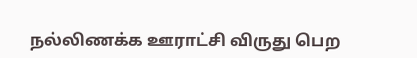நல்லிணக்க ஊராட்சி விருது பெற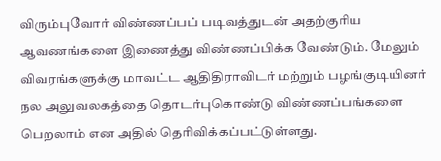விரும்புவோர் விண்ணப்பப் படிவத்துடன் அதற்குரிய ஆவணங்களை இணைத்து விண்ணப்பிக்க வேண்டும். மேலும் விவரங்களுக்கு மாவட்ட ஆதிதிராவிடர் மற்றும் பழங்குடியினர் நல அலுவலகத்தை தொடர்புகொண்டு விண்ணப்பங்களை பெறலாம் என அதில் தெரிவிக்கப்பட்டுள்ளது.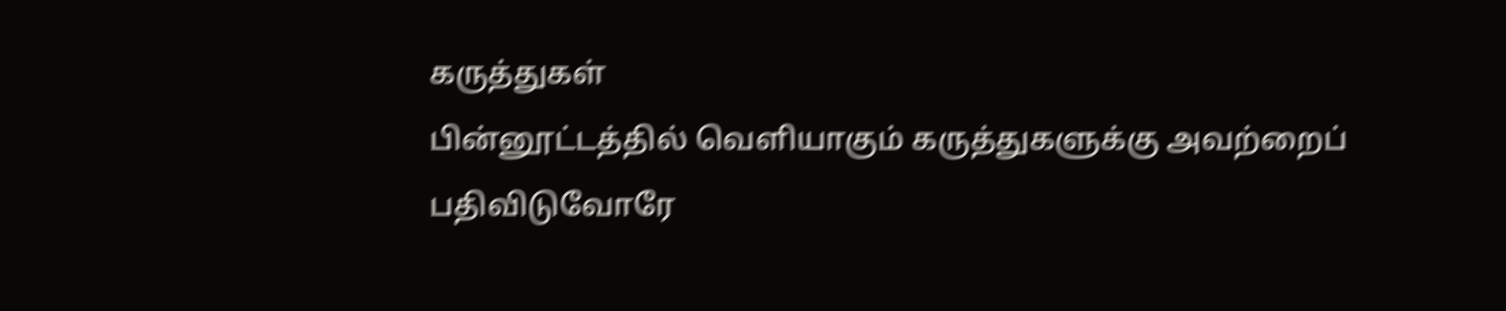கருத்துகள்
பின்னூட்டத்தில் வெளியாகும் கருத்துகளுக்கு அவற்றைப் பதிவிடுவோரே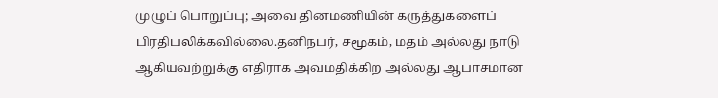முழுப் பொறுப்பு; அவை தினமணியின் கருத்துகளைப் பிரதிபலிக்கவில்லை.தனிநபர், சமூகம், மதம் அல்லது நாடு ஆகியவற்றுக்கு எதிராக அவமதிக்கிற அல்லது ஆபாசமான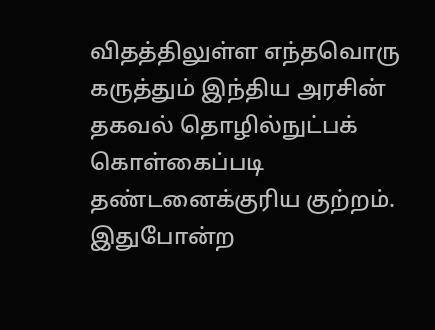விதத்திலுள்ள எந்தவொரு கருத்தும் இந்திய அரசின் தகவல் தொழில்நுட்பக் கொள்கைப்படி தண்டனைக்குரிய குற்றம். இதுபோன்ற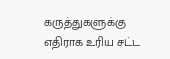கருத்துகளுக்கு எதிராக உரிய சட்ட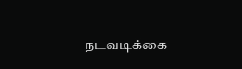நடவடிக்கை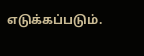எடுக்கப்படும்.